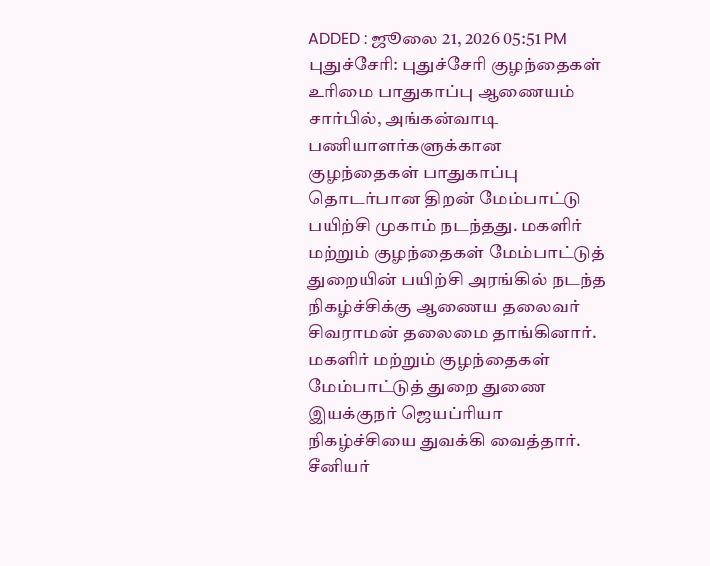ADDED : ஜூலை 21, 2026 05:51 PM
புதுச்சேரி: புதுச்சேரி குழந்தைகள் உரிமை பாதுகாப்பு ஆணையம் சார்பில், அங்கன்வாடி பணியாளர்களுக்கான குழந்தைகள் பாதுகாப்பு தொடர்பான திறன் மேம்பாட்டு பயிற்சி முகாம் நடந்தது. மகளிர் மற்றும் குழந்தைகள் மேம்பாட்டுத் துறையின் பயிற்சி அரங்கில் நடந்த நிகழ்ச்சிக்கு ஆணைய தலைவர் சிவராமன் தலைமை தாங்கினார்.
மகளிர் மற்றும் குழந்தைகள் மேம்பாட்டுத் துறை துணை இயக்குநர் ஜெயப்ரியா நிகழ்ச்சியை துவக்கி வைத்தார். சீனியர்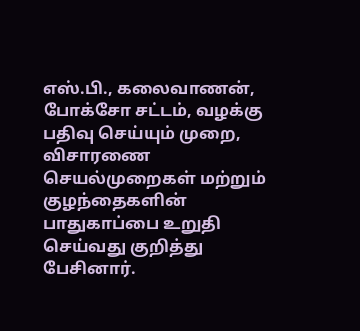எஸ்.பி., கலைவாணன், போக்சோ சட்டம், வழக்கு பதிவு செய்யும் முறை, விசாரணை செயல்முறைகள் மற்றும் குழந்தைகளின் பாதுகாப்பை உறுதி செய்வது குறித்து பேசினார்.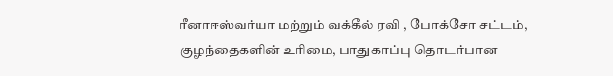ரீனாஈஸ்வர்யா மற்றும் வக்கீல் ரவி , போக்சோ சட்டம், குழந்தைகளின் உரிமை, பாதுகாப்பு தொடர்பான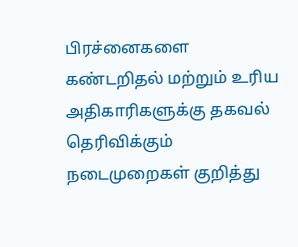பிரச்னைகளை கண்டறிதல் மற்றும் உரிய அதிகாரிகளுக்கு தகவல் தெரிவிக்கும் நடைமுறைகள் குறித்து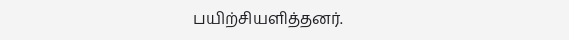பயிற்சியளித்தனர்.